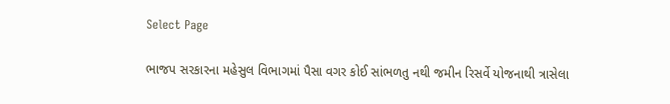Select Page

ભાજપ સરકારના મહેસુલ વિભાગમાં પૈસા વગર કોઈ સાંભળતુ નથી જમીન રિસર્વે યોજનાથી ત્રાસેલા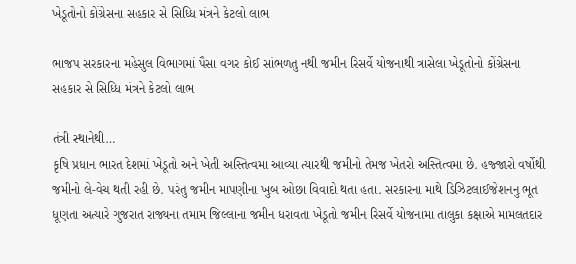ખેડૂતોનો કોંગ્રેસના સહકાર સે સિધ્ધિ મંત્રને કેટલો લાભ

ભાજપ સરકારના મહેસુલ વિભાગમાં પૈસા વગર કોઈ સાંભળતુ નથી જમીન રિસર્વે યોજનાથી ત્રાસેલા ખેડૂતોનો કોંગ્રેસના સહકાર સે સિધ્ધિ મંત્રને કેટલો લાભ

તંત્રી સ્થાનેથી…
કૃષિ પ્રધાન ભારત દેશમાં ખેડૂતો અને ખેતી અસ્તિત્વમા આવ્યા ત્યારથી જમીનો તેમજ ખેતરો અસ્તિત્વમા છે. હજ્જારો વર્ષોથી જમીનો લે-વેચ થતી રહી છે. પરંતુ જમીન માપણીના ખુબ ઓછા વિવાદો થતા હતા. સરકારના માથે ડિઝિટલાઈજેશનનુ ભૂત ધૂણતા અત્યારે ગુજરાત રાજ્યના તમામ જિલ્લાના જમીન ધરાવતા ખેડૂતો જમીન રિસર્વે યોજનામા તાલુકા કક્ષાએ મામલતદાર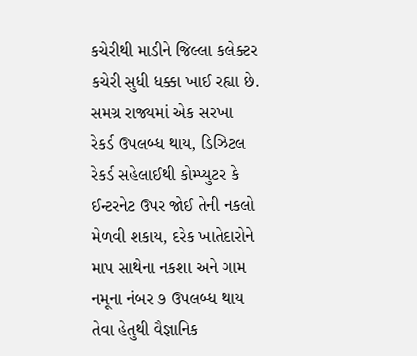કચેરીથી માડીને જિલ્લા કલેક્ટર કચેરી સુધી ધક્કા ખાઈ રહ્યા છે. સમગ્ર રાજ્યમાં એક સરખા રેકર્ડ ઉપલબ્ધ થાય, ડિઝિટલ રેકર્ડ સહેલાઈથી કોમ્પ્યુટર કે ઈન્ટરનેટ ઉપર જોઈ તેની નકલો મેળવી શકાય, દરેક ખાતેદારોને માપ સાથેના નકશા અને ગામ નમૂના નંબર ૭ ઉપલબ્ધ થાય તેવા હેતુથી વૈજ્ઞાનિક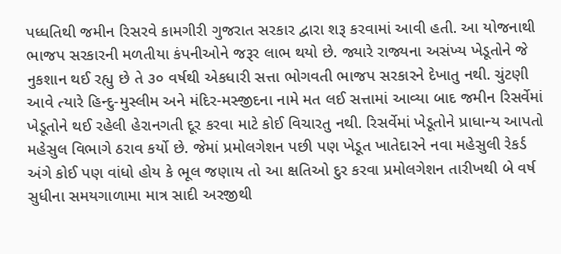પધ્ધતિથી જમીન રિસરવે કામગીરી ગુજરાત સરકાર દ્વારા શરૂ કરવામાં આવી હતી. આ યોજનાથી ભાજપ સરકારની મળતીયા કંપનીઓને જરૂર લાભ થયો છે. જ્યારે રાજ્યના અસંખ્ય ખેડૂતોને જે નુકશાન થઈ રહ્યુ છે તે ૩૦ વર્ષથી એકધારી સત્તા ભોગવતી ભાજપ સરકારને દેખાતુ નથી. ચુંટણી આવે ત્યારે હિન્દુ-મુસ્લીમ અને મંદિર-મસ્જીદના નામે મત લઈ સત્તામાં આવ્યા બાદ જમીન રિસર્વેમાં ખેડૂતોને થઈ રહેલી હેરાનગતી દૂર કરવા માટે કોઈ વિચારતુ નથી. રિસર્વેમાં ખેડૂતોને પ્રાધાન્ય આપતો મહેસુલ વિભાગે ઠરાવ કર્યો છે. જેમાં પ્રમોલગેશન પછી પણ ખેડૂત ખાતેદારને નવા મહેસુલી રેકર્ડ અંગે કોઈ પણ વાંધો હોય કે ભૂલ જણાય તો આ ક્ષતિઓ દુર કરવા પ્રમોલગેશન તારીખથી બે વર્ષ સુધીના સમયગાળામા માત્ર સાદી અરજીથી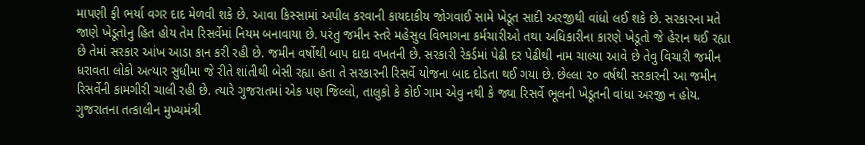માપણી ફી ભર્યા વગર દાદ મેળવી શકે છે. આવા કિસ્સામાં અપીલ કરવાની કાયદાકીય જોગવાઈ સામે ખેડૂત સાદી અરજીથી વાંધો લઈ શકે છે. સરકારના મતે જાણે ખેડૂતોનુ હિત હોય તેમ રિસર્વેમાં નિયમ બનાવાયા છે. પરંતુ જમીન સ્તરે મહેસુલ વિભાગના કર્મચારીઓ તથા અધિકારીના કારણે ખેડૂતો જે હેરાન થઈ રહ્યા છે તેમાં સરકાર આંખ આડા કાન કરી રહી છે. જમીન વર્ષોથી બાપ દાદા વખતની છે. સરકારી રેકર્ડમાં પેઢી દર પેઢીથી નામ ચાલ્યા આવે છે તેવુ વિચારી જમીન ધરાવતા લોકો અત્યાર સુધીમા જે રીતે શાંતીથી બેસી રહ્યા હતા તે સરકારની રિસર્વે યોજના બાદ દોડતા થઈ ગયા છે. છેલ્લા ૨૦ વર્ષથી સરકારની આ જમીન રિસર્વેની કામગીરી ચાલી રહી છે. ત્યારે ગુજરાતમાં એક પણ જિલ્લો, તાલુકો કે કોઈ ગામ એવુ નથી કે જ્યા રિસર્વે ભૂલની ખેડૂતની વાંધા અરજી ન હોય. ગુજરાતના તત્કાલીન મુખ્યમંત્રી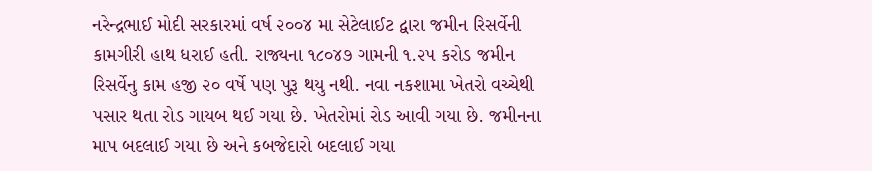નરેન્દ્રભાઈ મોદી સરકારમાં વર્ષ ૨૦૦૪ મા સેટેલાઈટ દ્વારા જમીન રિસર્વેની કામગીરી હાથ ધરાઈ હતી. રાજ્યના ૧૮૦૪૭ ગામની ૧.૨૫ કરોડ જમીન રિસર્વેનુ કામ હજી ૨૦ વર્ષે પણ પુરૂ થયુ નથી. નવા નકશામા ખેતરો વચ્ચેથી પસાર થતા રોડ ગાયબ થઈ ગયા છે. ખેતરોમાં રોડ આવી ગયા છે. જમીનના માપ બદલાઈ ગયા છે અને કબજેદારો બદલાઈ ગયા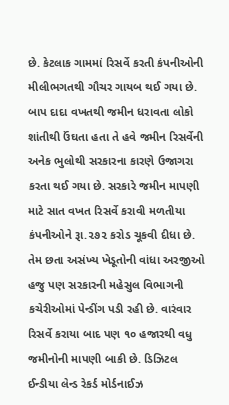છે. કેટલાક ગામમાં રિસર્વે કરતી કંપનીઓની મીલીભગતથી ગૌચર ગાયબ થઈ ગયા છે. બાપ દાદા વખતથી જમીન ધરાવતા લોકો શાંતીથી ઉંઘતા હતા તે હવે જમીન રિસર્વેની અનેક ભુલોથી સરકારના કારણે ઉજાગરા કરતા થઈ ગયા છે. સરકારે જમીન માપણી માટે સાત વખત રિસર્વે કરાવી મળતીયા કંપનીઓને રૂા.૨૭૨ કરોડ ચૂકવી દીધા છે. તેમ છતા અસંખ્ય ખેડૂતોની વાંધા અરજીઓ હજુ પણ સરકારની મહેસુલ વિભાગની કચેરીઓમાં પેન્ડીંગ પડી રહી છે. વારંવાર રિસર્વે કરાયા બાદ પણ ૧૦ હજારથી વધુ જમીનોની માપણી બાકી છે. ડિઝિટલ ઈન્ડીયા લેન્ડ રેકર્ડ મોર્ડનાઈઝ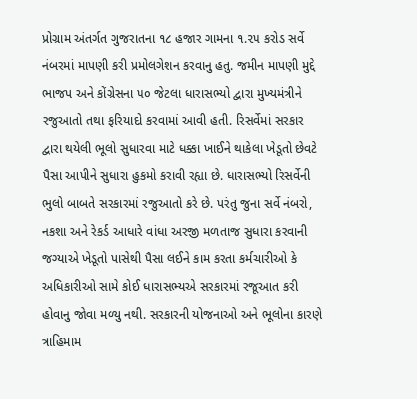પ્રોગ્રામ અંતર્ગત ગુજરાતના ૧૮ હજાર ગામના ૧.૨૫ કરોડ સર્વે નંબરમાં માપણી કરી પ્રમોલગેશન કરવાનુ હતુ. જમીન માપણી મુદ્દે ભાજપ અને કોંગ્રેસના ૫૦ જેટલા ધારાસભ્યો દ્વારા મુખ્યમંત્રીને રજુઆતો તથા ફરિયાદો કરવામાં આવી હતી. રિસર્વેમાં સરકાર દ્વારા થયેલી ભૂલો સુધારવા માટે ધક્કા ખાઈને થાકેલા ખેડૂતો છેવટે પૈસા આપીને સુધારા હુકમો કરાવી રહ્યા છે. ધારાસભ્યો રિસર્વેની ભુલો બાબતે સરકારમાં રજુઆતો કરે છે. પરંતુ જુના સર્વે નંબરો, નકશા અને રેકર્ડ આધારે વાંધા અરજી મળતાજ સુધારા કરવાની જગ્યાએ ખેડૂતો પાસેથી પૈસા લઈને કામ કરતા કર્મચારીઓ કે અધિકારીઓ સામે કોઈ ધારાસભ્યએ સરકારમાં રજૂઆત કરી હોવાનુ જોવા મળ્યુ નથી. સરકારની યોજનાઓ અને ભૂલોના કારણે ત્રાહિમામ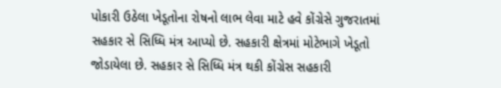પોકારી ઉઠેલા ખેડૂતોના રોષનો લાભ લેવા માટે હવે કોંગ્રેસે ગુજરાતમાં સહકાર સે સિધ્ધિ મંત્ર આપ્યો છે. સહકારી ક્ષેત્રમાં મોટેભાગે ખેડૂતો જોડાયેલા છે. સહકાર સે સિધ્ધિ મંત્ર થકી કોંગ્રેસ સહકારી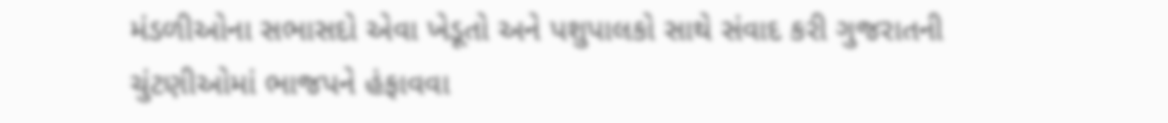મંડળીઓના સભાસદો એવા ખેડૂતો અને પશુપાલકો સાથે સંવાદ કરી ગુજરાતની ચુંટણીઓમાં ભાજપને હંફાવવા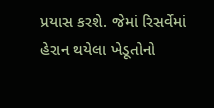પ્રયાસ કરશે. જેમાં રિસર્વેમાં હેરાન થયેલા ખેડૂતોનો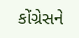કોંગ્રેસને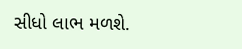સીધો લાભ મળશે.